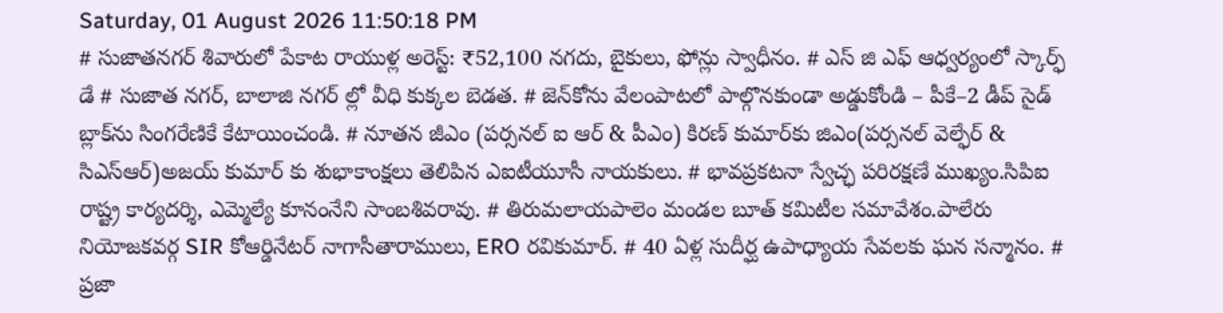Saturday, 01 August 2026 11:50:18 PM
# సుజాతనగర్ శివారులో పేకాట రాయుళ్ల అరెస్ట్: ₹52,100 నగదు, బైకులు, ఫోన్లు స్వాధీనం. # ఎస్ జి ఎఫ్ ఆధ్వర్యంలో స్కార్ఫ్ డే # సుజాత నగర్, బాలాజి నగర్ ల్లో వీధి కుక్కల బెడత. # జెన్‌కోను వేలంపాటలో పాల్గొనకుండా అడ్డుకోండి – పీకే–2 డీప్ సైడ్ బ్లాక్‌ను సింగరేణికే కేటాయించండి. # నూతన జీఎం (పర్సనల్ ఐ ఆర్ & పీఎం) కిరణ్ కుమార్‌కు జిఎం(పర్సనల్ వెల్ఫేర్ & సిఎస్ఆర్)అజయ్ కుమార్ కు శుభాకాంక్షలు తెలిపిన ఎఐటీయూసీ నాయకులు. # భావప్రకటనా స్వేచ్ఛ పరిరక్షణే ముఖ్యం.సిపిఐ రాష్ట్ర కార్యదర్శి, ఎమ్మెల్యే కూనంనేని సాంబశివరావు. # తిరుమలాయపాలెం మండల బూత్ కమిటీల సమావేశం.పాలేరు నియోజకవర్గ SIR కోఆర్డినేటర్ నాగాసీతారాములు, ERO రవికుమార్. # 40 ఏళ్ల సుదీర్ఘ ఉపాధ్యాయ సేవలకు ఘన సన్మానం. # ప్రజా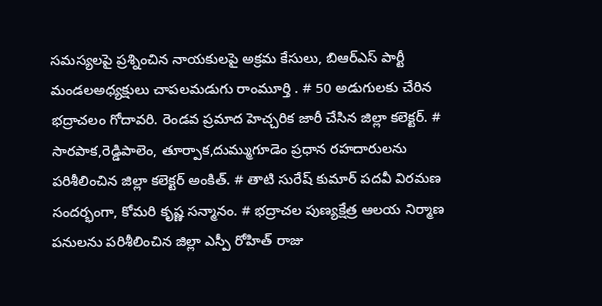సమస్యలపై ప్రశ్నించిన నాయకులపై అక్రమ కేసులు, బిఆర్ఎస్ పార్టీ మండలఅధ్యక్షులు చాపలమడుగు రాంమూర్తి . # 50 అడుగులకు చేరిన భద్రాచలం గోదావరి. రెండవ ప్రమాద హెచ్చరిక జారీ చేసిన జిల్లా కలెక్టర్. # సారపాక,రెడ్డిపాలెం, తూర్పాక,దుమ్ముగూడెం ప్రధాన రహదారులను పరిశీలించిన జిల్లా కలెక్టర్ అంకిత్. # తాటి సురేష్ కుమార్ పదవీ విరమణ సందర్భంగా, కోమరి కృష్ణ సన్మానం. # భద్రాచల పుణ్యక్షేత్ర ఆలయ నిర్మాణ పనులను పరిశీలించిన జిల్లా ఎస్పీ రోహిత్ రాజు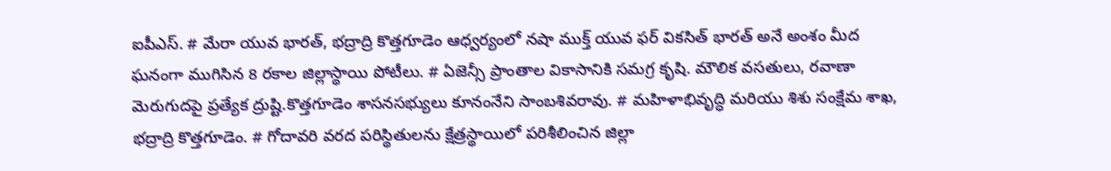ఐపీఎస్. # మేరా యువ భారత్, భద్రాద్రి కొత్తగూడెం ఆధ్వర్యంలో నషా ముక్త్ యువ ఫర్ వికసిత్ భారత్ అనే అంశం మీద ఘనంగా ముగిసిన 8 రకాల జిల్లాస్థాయి పోటీలు. # ఏజెన్సీ ప్రాంతాల వికాసానికి సమగ్ర కృషి. మౌలిక వసతులు, రవాణా మెరుగుదపై ప్రత్యేక ద్రుష్టి.కొత్తగూడెం శాసనసభ్యులు కూనంనేని సాంబశివరావు. # మహిళాభివృద్ధి మరియు శిశు సంక్షేమ శాఖ, భద్రాద్రి కొత్తగూడెం. # గోదావరి వరద పరిస్థితులను క్షేత్రస్థాయిలో పరిశీలించిన జిల్లా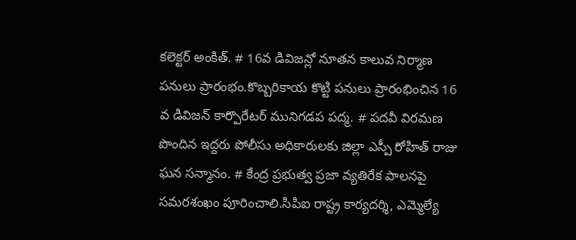కలెక్టర్ అంకిత్. # 16వ డివిజన్లో నూతన కాలువ నిర్మాణ పనులు ప్రారంభం.కొబ్బరికాయ కొట్టి పనులు ప్రారంభించిన 16 వ డివిజన్ కార్పొరేటర్ మునిగడప పద్మ. # పదవీ విరమణ పొందిన ఇద్దరు పోలీసు అధికారులకు జిల్లా ఎస్పీ రోహిత్ రాజు ఘన సన్మానం. # కేంద్ర ప్రభుత్వ ప్రజా వ్యతిరేక పాలనపై సమరశంఖం పూరించాలి.సిపిఐ రాష్ట్ర కార్యదర్శి, ఎమ్మెల్యే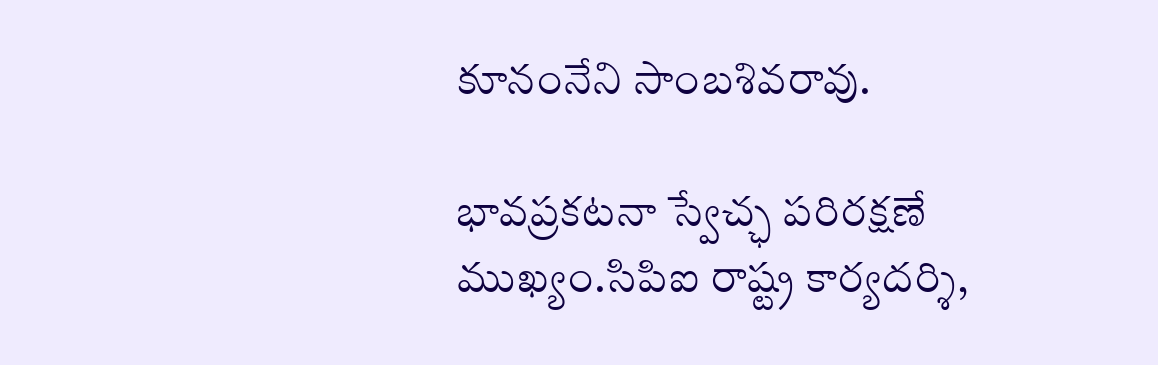కూనంనేని సాంబశివరావు.

భావప్రకటనా స్వేచ్ఛ పరిరక్షణే ముఖ్యం.సిపిఐ రాష్ట్ర కార్యదర్శి,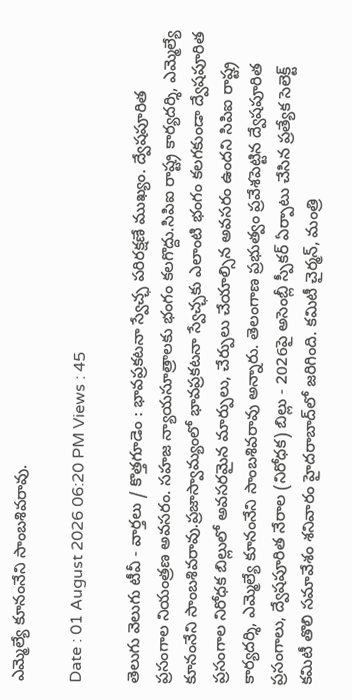ఎమ్మెల్యే కూనంనేని సాంబశివరావు.

Date : 01 August 2026 06:20 PM Views : 45

తెలుగు వెలుగు టీవీ - వార్తలు / కొత్తగూడెం : భావప్రకటనా స్వేచ్ఛ పరిరక్షణే ముఖ్యం. ద్వేషపూరిత ప్రసంగాల నియంత్రణ అవసరం. సహజ న్యాయసూత్రాలకు భంగం కలగొద్దు.సిపిఐ రాష్ట్ర కార్యదర్శి, ఎమ్మెల్యే కూనంనేని సాంబశివరావు.ప్రజాస్వామ్యంలో భావప్రకటనా స్వేచ్ఛకు ఎలాంటి భంగం కలగకుండా ద్వేషపూరిత ప్రసంగాల నిరోధక బిల్లులో అవసరమైన మార్పులు, చేర్పులు చేయాల్సిన అవసరం ఉందని సిపిఐ రాష్ట్ర కార్యదర్శి, ఎమ్మెల్యే కూనంనేని సాంబశివరావు అన్నారు. తెలంగాణ ప్రభుత్వం ప్రవేశపెట్టిన ద్వేషపూరిత ప్రసంగాలు, ద్వేషపూరిత నేరాల (నిరోధక) బిల్లు - 2026పై అసెంబ్లీ స్పీకర్ ఏర్పాటు చేసిన ప్రత్యేక సెలెక్ట్ కమిటీ తొలి సమావేశం శనివారం హైదరాబాద్‌లో జరిగింది. కమిటీ చైర్మన్, మంత్రి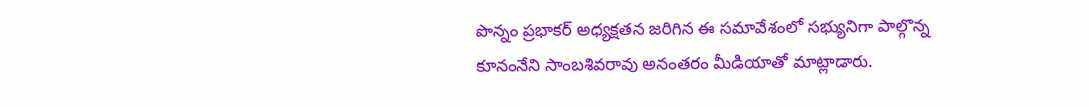పొన్నం ప్రభాకర్ అధ్యక్షతన జరిగిన ఈ సమావేశంలో సభ్యునిగా పాల్గొన్న కూనంనేని సాంబశివరావు అనంతరం మీడియాతో మాట్లాడారు.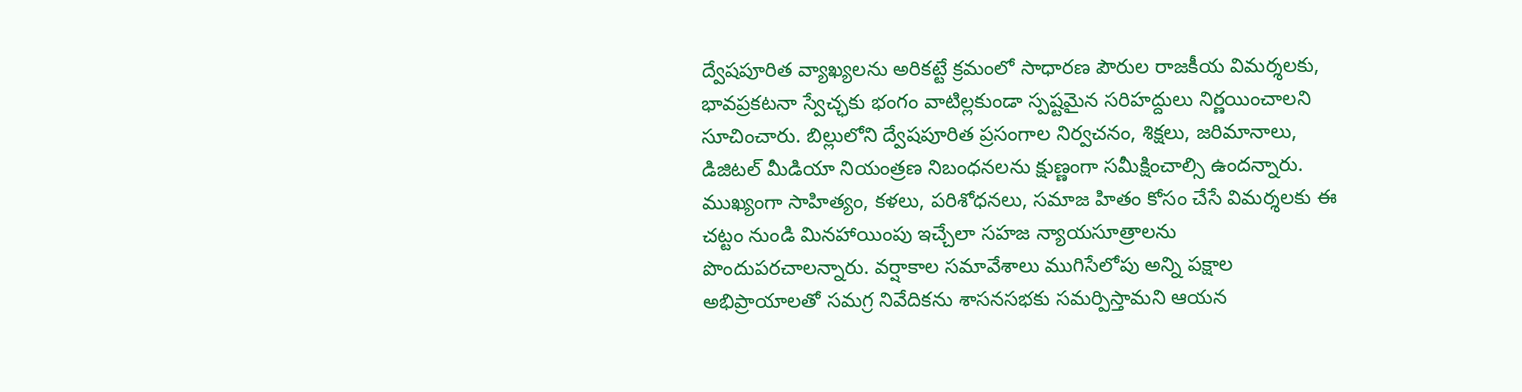ద్వేషపూరిత వ్యాఖ్యలను అరికట్టే క్రమంలో సాధారణ పౌరుల రాజకీయ విమర్శలకు, భావప్రకటనా స్వేచ్ఛకు భంగం వాటిల్లకుండా స్పష్టమైన సరిహద్దులు నిర్ణయించాలని సూచించారు. బిల్లులోని ద్వేషపూరిత ప్రసంగాల నిర్వచనం, శిక్షలు, జరిమానాలు, డిజిటల్ మీడియా నియంత్రణ నిబంధనలను క్షుణ్ణంగా సమీక్షించాల్సి ఉందన్నారు. ముఖ్యంగా సాహిత్యం, కళలు, పరిశోధనలు, సమాజ హితం కోసం చేసే విమర్శలకు ఈ చట్టం నుండి మినహాయింపు ఇచ్చేలా సహజ న్యాయసూత్రాలను పొందుపరచాలన్నారు. వర్షాకాల సమావేశాలు ముగిసేలోపు అన్ని పక్షాల అభిప్రాయాలతో సమగ్ర నివేదికను శాసనసభకు సమర్పిస్తామని ఆయన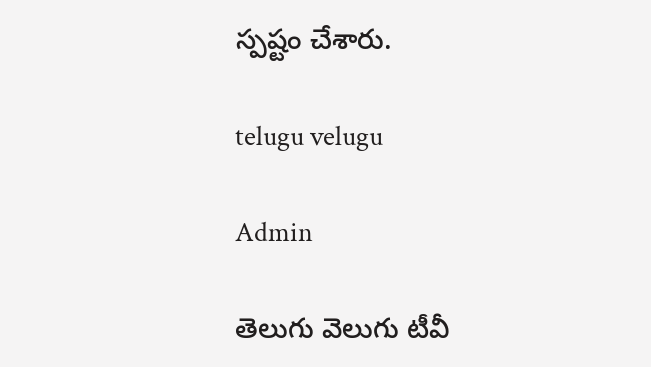స్పష్టం చేశారు.

telugu velugu

Admin

తెలుగు వెలుగు టీవీ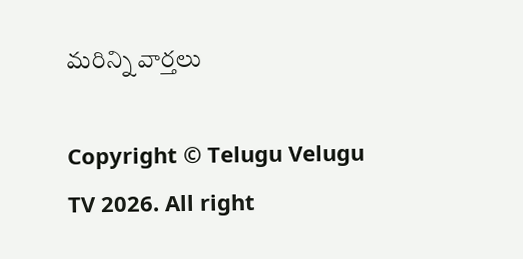మరిన్ని వార్తలు

Copyright © Telugu Velugu TV 2026. All right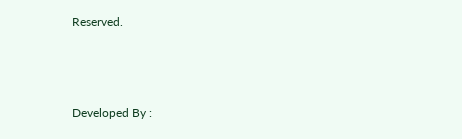Reserved.



Developed By :